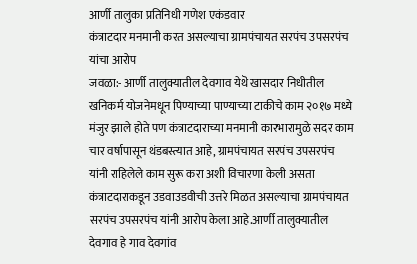आर्णी तालुका प्रतिनिधी गणेश एकंडवार
कंत्राटदार मनमानी करत असल्याचा ग्रामपंचायत सरपंच उपसरपंच यांचा आरोप
जवळा:- आर्णी तालुक्यातील देवगाव येथॆ खासदार निधीतील खनिकर्म योजनेमधून पिण्याच्या पाण्याच्या टाकीचे काम २०१७ मध्ये मंजुर झाले होते पण कंत्राटदाराच्या मनमानी कारभारामुळे सदर काम चार वर्षापासून थंडबस्त्यात आहे, ग्रामपंचायत सरपंच उपसरपंच यांनी राहिलेले काम सुरू करा अशी विचारणा केली असता कंत्राटदाराकडून उडवाउडवीची उत्तरे मिळत असल्याचा ग्रामपंचायत सरपंच उपसरपंच यांनी आरोप केला आहे.आर्णी तालुक्यातील देवगाव हे गाव देवगांव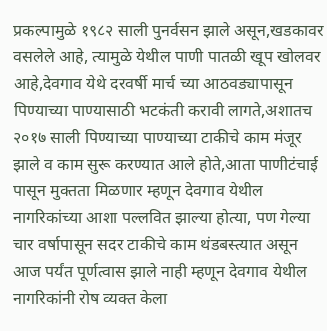प्रकल्पामुळे १९८२ साली पुनर्वसन झाले असून,खडकावर वसलेले आहे, त्यामुळे येथील पाणी पातळी खूप खोलवर आहे,देवगाव येथे दरवर्षी मार्च च्या आठवड्यापासून पिण्याच्या पाण्यासाठी भटकंती करावी लागते,अशातच २०१७ साली पिण्याच्या पाण्याच्या टाकीचे काम मंजूर झाले व काम सुरू करण्यात आले होते,आता पाणीटंचाई पासून मुक्तता मिळणार म्हणून देवगाव येथील नागरिकांच्या आशा पल्लवित झाल्या होत्या, पण गेल्या चार वर्षापासून सदर टाकीचे काम थंडबस्त्यात असून आज पर्यंत पूर्णत्वास झाले नाही म्हणून देवगाव येथील नागरिकांनी रोष व्यक्त केला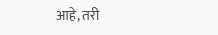आहे, तरी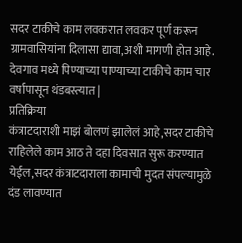सदर टाकीचे काम लवकरात लवकर पूर्ण करून ग्रामवासियांना दिलासा द्यावा,अशी मागणी होत आहे.
देवगाव मध्ये पिण्याच्या पाण्याच्या टाकीचे काम चार वर्षापासून थंडबस्त्यात |
प्रतिक्रिया
कंत्राटदाराशी माझं बोलणं झालेलं आहे,सदर टाकीचे राहिलेले काम आठ ते दहा दिवसात सुरू करण्यात येईल,सदर कंत्राटदाराला कामाची मुदत संपल्यामुळे दंड लावण्यात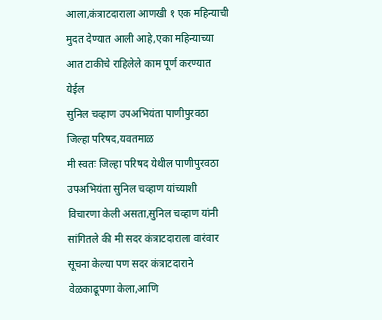आला,कंत्राटदाराला आणखी १ एक महिन्याची मुदत देण्यात आली आहे,एका महिन्याच्या आत टाकीचे राहिलेले काम पूर्ण करण्यात येईल
सुनिल चव्हाण उपअभियंता पाणीपुरवठा जिल्हा परिषद,यवतमाळ
मी स्वतः जिल्हा परिषद येथील पाणीपुरवठा उपअभियंता सुनिल चव्हाण यांच्याशी विचारणा केली असता,सुनिल चव्हाण यांनी सांगितले की मी सदर कंत्राटदाराला वारंवार सूचना केल्या पण सदर कंत्राटदाराने वेळकाढूपणा केला,आणि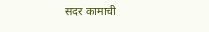सदर कामाची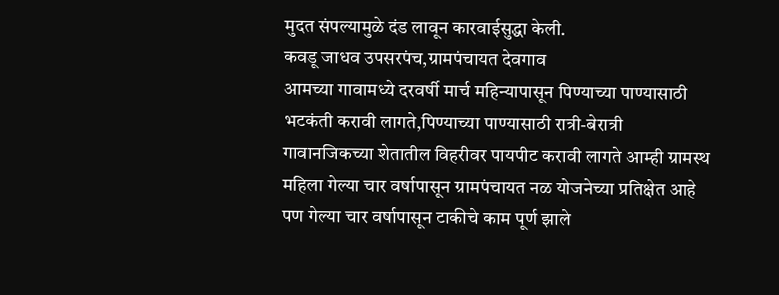मुदत संपल्यामुळे दंड लावून कारवाईसुद्धा केली.
कवडू जाधव उपसरपंच,ग्रामपंचायत देवगाव
आमच्या गावामध्ये दरवर्षी मार्च महिन्यापासून पिण्याच्या पाण्यासाठी भटकंती करावी लागते,पिण्याच्या पाण्यासाठी रात्री-बेरात्री गावानजिकच्या शेतातील विहरीवर पायपीट करावी लागते आम्ही ग्रामस्थ महिला गेल्या चार वर्षापासून ग्रामपंचायत नळ योजनेच्या प्रतिक्षेत आहे पण गेल्या चार वर्षापासून टाकीचे काम पूर्ण झाले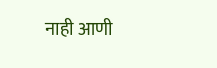नाही आणी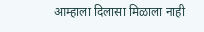आम्हाला दिलासा मिळाला नाही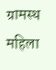ग्रामस्थ महिला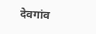देवगांव